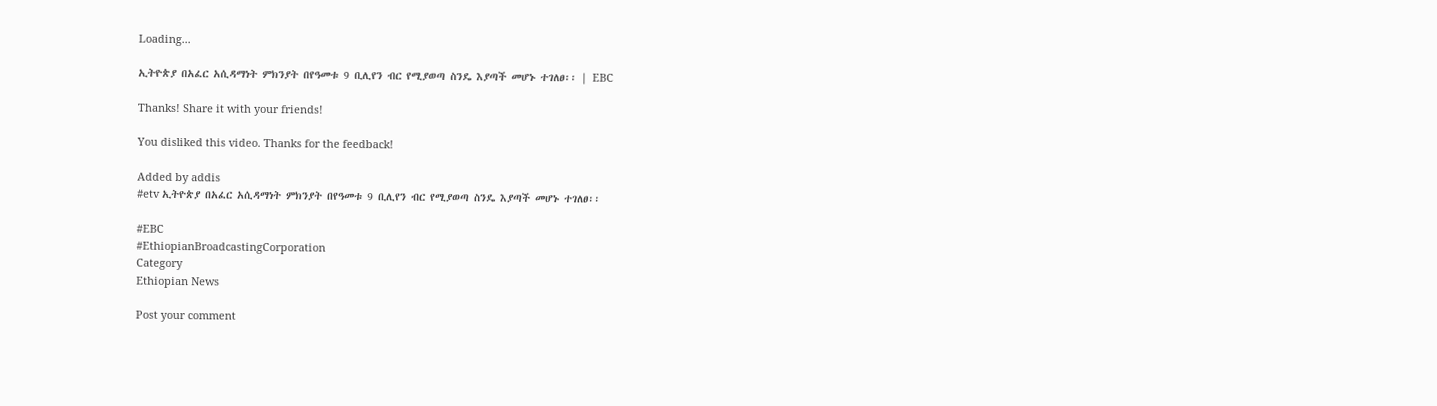Loading...

ኢትዮጵያ በአፈር አሲዳማነት ምክንያት በየዓመቱ 9 ቢሊየን ብር የሚያወጣ ስንዴ እያጣች መሆኑ ተገለፀ፡፡ | EBC

Thanks! Share it with your friends!

You disliked this video. Thanks for the feedback!

Added by addis
#etv ኢትዮጵያ በአፈር አሲዳማነት ምክንያት በየዓመቱ 9 ቢሊየን ብር የሚያወጣ ስንዴ እያጣች መሆኑ ተገለፀ፡፡

#EBC
#EthiopianBroadcastingCorporation
Category
Ethiopian News

Post your comment